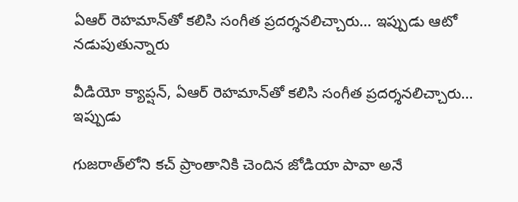ఏఆర్ రెహమాన్‌తో కలిసి సంగీత ప్రదర్శనలిచ్చారు... ఇప్పుడు ఆటో నడుపుతున్నారు

వీడియో క్యాప్షన్, ఏఆర్ రెహమాన్‌తో కలిసి సంగీత ప్రదర్శనలిచ్చారు... ఇప్పుడు

గుజరాత్‌లోని కచ్ ప్రాంతానికి చెందిన జోడియా పావా అనే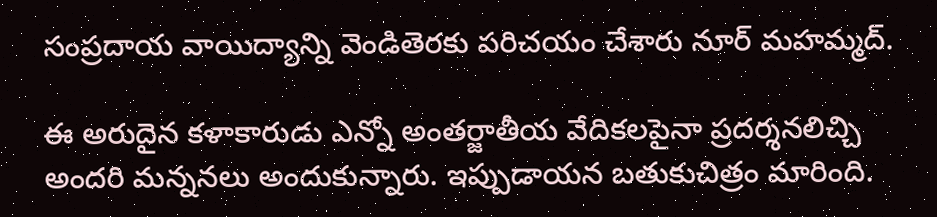సంప్రదాయ వాయిద్యాన్ని వెండితెరకు పరిచయం చేశారు నూర్ మహమ్మద్.

ఈ అరుదైన కళాకారుడు ఎన్నో అంతర్జాతీయ వేదికలపైనా ప్రదర్శనలిచ్చి అందరి మన్ననలు అందుకున్నారు. ఇప్పుడాయన బతుకుచిత్రం మారింది.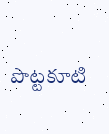పొట్టకూటి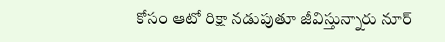కోసం ఆటో రిక్షా నడుపుతూ జీవిస్తున్నారు నూర్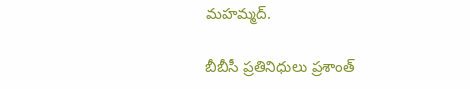మహమ్మద్.

బీబీసీ ప్రతినిధులు ప్రశాంత్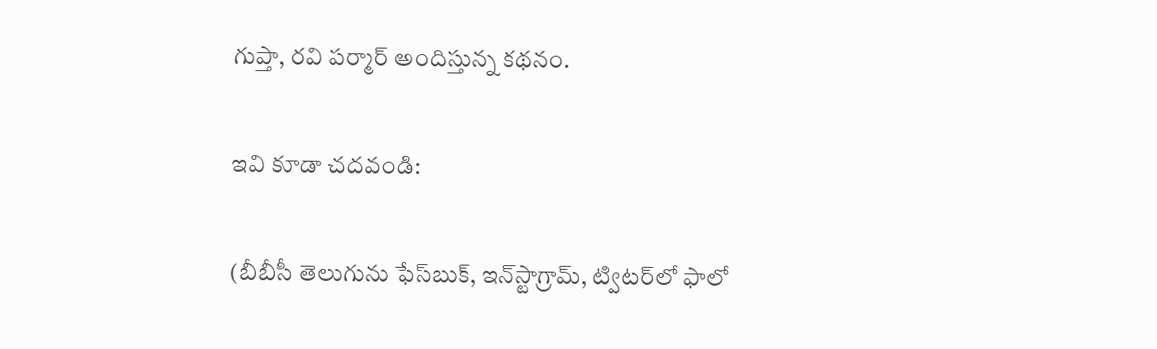గుప్తా, రవి పర్మార్ అందిస్తున్న కథనం.

ఇవి కూడా చదవండి:

(బీబీసీ తెలుగును ఫేస్‌బుక్, ఇన్‌స్టాగ్రామ్‌, ట్విటర్‌లో ఫాలో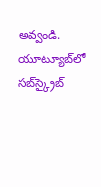అవ్వండి. యూట్యూబ్‌లో సబ్‌స్క్రైబ్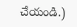చేయండి.)